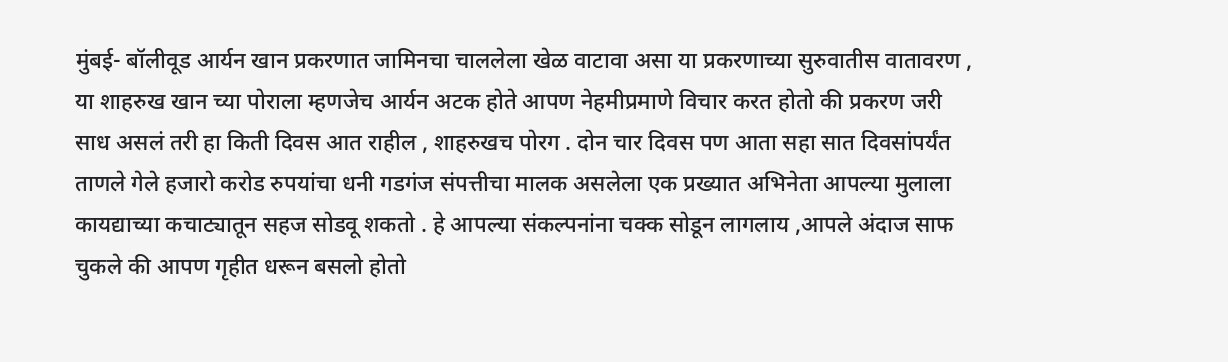मुंबई- बॉलीवूड आर्यन खान प्रकरणात जामिनचा चाललेला खेळ वाटावा असा या प्रकरणाच्या सुरुवातीस वातावरण , या शाहरुख खान च्या पोराला म्हणजेच आर्यन अटक होते आपण नेहमीप्रमाणे विचार करत होतो की प्रकरण जरी साध असलं तरी हा किती दिवस आत राहील , शाहरुखच पोरग . दोन चार दिवस पण आता सहा सात दिवसांपर्यंत ताणले गेले हजारो करोड रुपयांचा धनी गडगंज संपत्तीचा मालक असलेला एक प्रख्यात अभिनेता आपल्या मुलाला कायद्याच्या कचाट्यातून सहज सोडवू शकतो . हे आपल्या संकल्पनांना चक्क सोडून लागलाय ,आपले अंदाज साफ चुकले की आपण गृहीत धरून बसलो होतो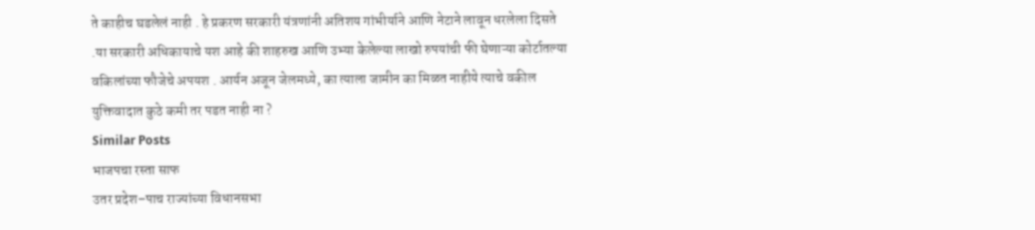ते काहीच घडलेलं नाही . हे प्रकरण सरकारी यंत्रणांनी अतिशय गांभीर्याने आणि नेटाने लावून धरलेला दिसते .या सरकारी अधिकायाचे यश आहे की शाहरुख आणि उभ्या केलेल्या लाखो रुपयांची फी घेणाऱ्या कोर्टातल्या वकिलांच्या फौजेचे अपयश . आर्यन अजून जेलमध्ये, का त्याला जामीन का मिळत नाहीये त्याचे वकील युक्तिवादात कुठे कमी तर पडत नाही ना ?
Similar Posts
भाजपचा रस्ता साफ
उतर प्रदेश–पाच राज्यांच्या विधानसभा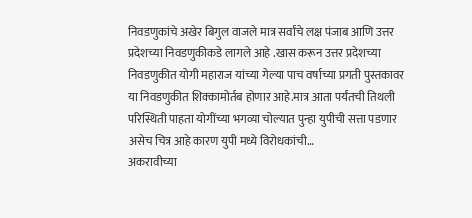निवडणुकांचे अखेर बिगुल वाजले मात्र सर्वांचे लक्ष पंजाब आणि उत्तर प्रदेशच्या निवडणुकीकडे लागले आहे .खास करून उत्तर प्रदेशच्या निवडणुकीत योगी महाराज यांच्या गेल्या पाच वर्षाच्या प्रगती पुस्तकावर या निवडणुकीत शिक्कामोर्तब होणार आहे.मात्र आता पर्यंतची तिथली परिस्थिती पाहता योगींच्या भगव्या चोल्यात पुन्हा युपीची सत्ता पडणार असेच चित्र आहे कारण युपी मध्ये विरोधकांची…
अकरावीच्या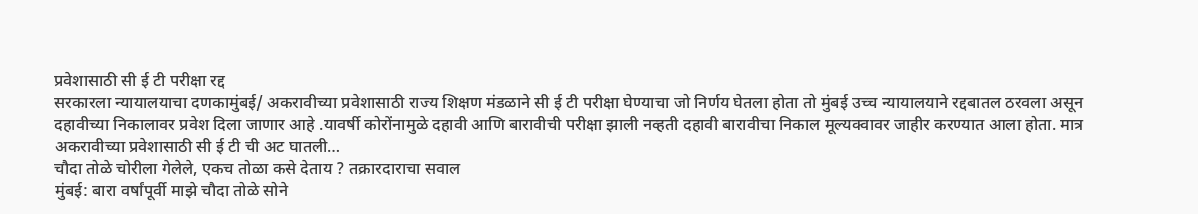प्रवेशासाठी सी ई टी परीक्षा रद्द
सरकारला न्यायालयाचा दणकामुंबई/ अकरावीच्या प्रवेशासाठी राज्य शिक्षण मंडळाने सी ई टी परीक्षा घेण्याचा जो निर्णय घेतला होता तो मुंबई उच्च न्यायालयाने रद्दबातल ठरवला असून दहावीच्या निकालावर प्रवेश दिला जाणार आहे .यावर्षी कोरोंनामुळे दहावी आणि बारावीची परीक्षा झाली नव्हती दहावी बारावीचा निकाल मूल्यक्वावर जाहीर करण्यात आला होता. मात्र अकरावीच्या प्रवेशासाठी सी ई टी ची अट घातली…
चौदा तोळे चोरीला गेलेले, एकच तोळा कसे देताय ? तक्रारदाराचा सवाल
मुंबई: बारा वर्षांपूर्वी माझे चौदा तोळे सोने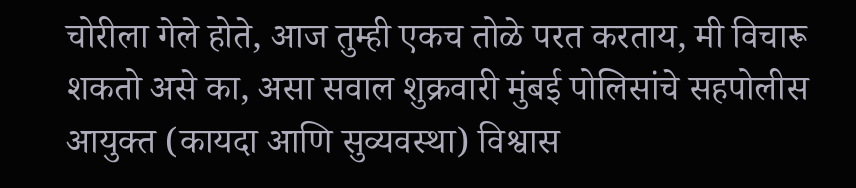चोरीला गेले होते, आज तुम्ही एकच तोळे परत करताय, मी विचारू शकतो असे का, असा सवाल शुक्रवारी मुंबई पोलिसांचे सहपोलीस आयुक्त (कायदा आणि सुव्यवस्था) विश्वास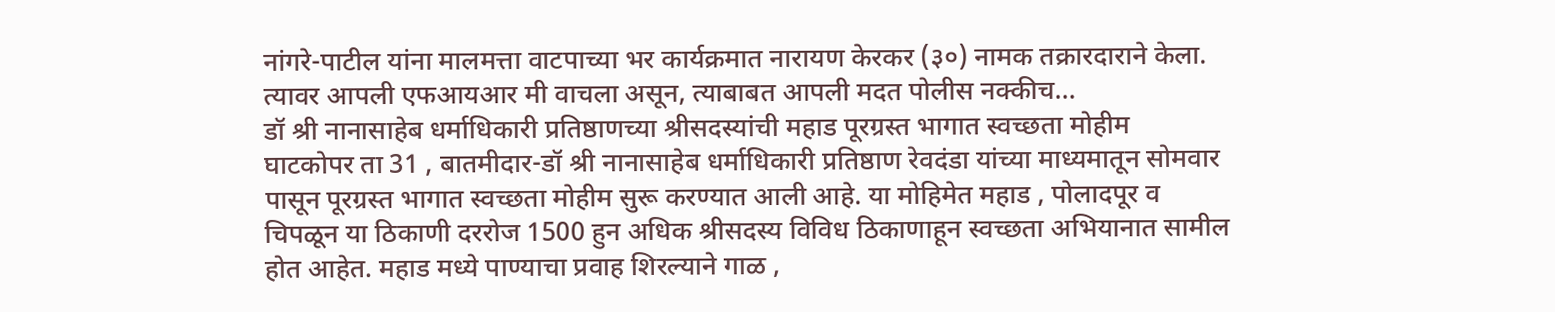नांगरे-पाटील यांना मालमत्ता वाटपाच्या भर कार्यक्रमात नारायण केरकर (३०) नामक तक्रारदाराने केला. त्यावर आपली एफआयआर मी वाचला असून, त्याबाबत आपली मदत पोलीस नक्कीच…
डॉ श्री नानासाहेब धर्माधिकारी प्रतिष्ठाणच्या श्रीसदस्यांची महाड पूरग्रस्त भागात स्वच्छता मोहीम
घाटकोपर ता 31 , बातमीदार-डॉ श्री नानासाहेब धर्माधिकारी प्रतिष्ठाण रेवदंडा यांच्या माध्यमातून सोमवार पासून पूरग्रस्त भागात स्वच्छता मोहीम सुरू करण्यात आली आहे. या मोहिमेत महाड , पोलादपूर व चिपळून या ठिकाणी दररोज 1500 हुन अधिक श्रीसदस्य विविध ठिकाणाहून स्वच्छता अभियानात सामील होत आहेत. महाड मध्ये पाण्याचा प्रवाह शिरल्याने गाळ ,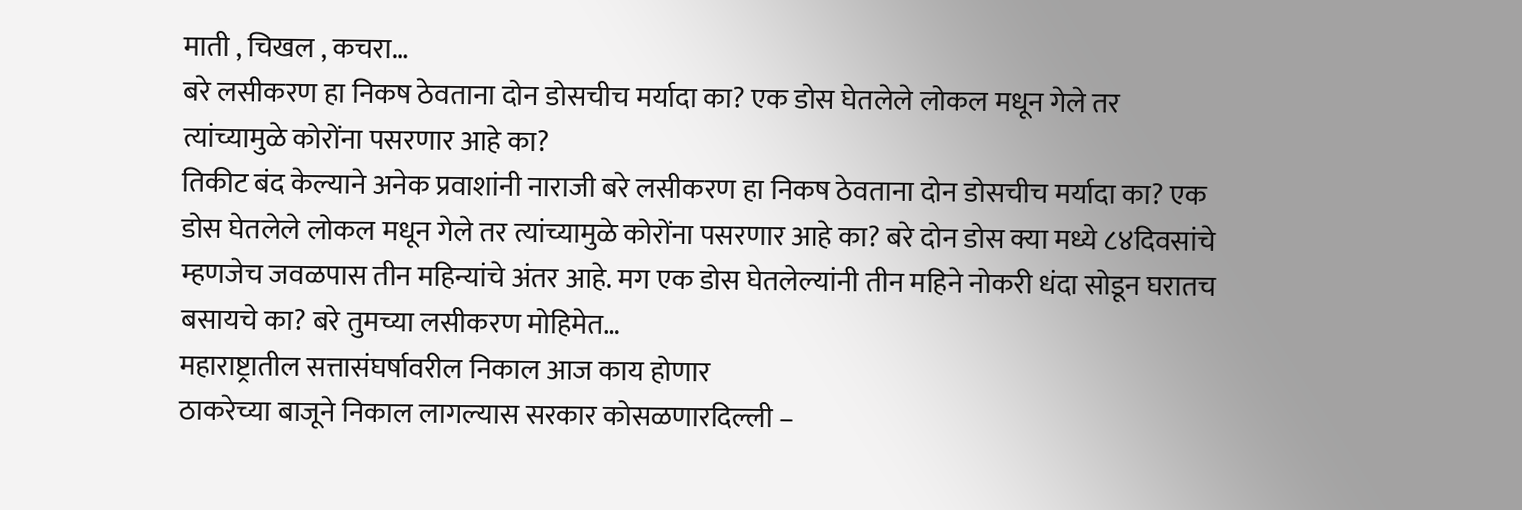माती , चिखल , कचरा…
बरे लसीकरण हा निकष ठेवताना दोन डोसचीच मर्यादा का? एक डोस घेतलेले लोकल मधून गेले तर त्यांच्यामुळे कोरोंना पसरणार आहे का?
तिकीट बंद केल्याने अनेक प्रवाशांनी नाराजी बरे लसीकरण हा निकष ठेवताना दोन डोसचीच मर्यादा का? एक डोस घेतलेले लोकल मधून गेले तर त्यांच्यामुळे कोरोंना पसरणार आहे का? बरे दोन डोस क्या मध्ये ८४दिवसांचे म्हणजेच जवळपास तीन महिन्यांचे अंतर आहे. मग एक डोस घेतलेल्यांनी तीन महिने नोकरी धंदा सोडून घरातच बसायचे का? बरे तुमच्या लसीकरण मोहिमेत…
महाराष्ट्रातील सत्तासंघर्षावरील निकाल आज काय होणार
ठाकरेच्या बाजूने निकाल लागल्यास सरकार कोसळणारदिल्ली –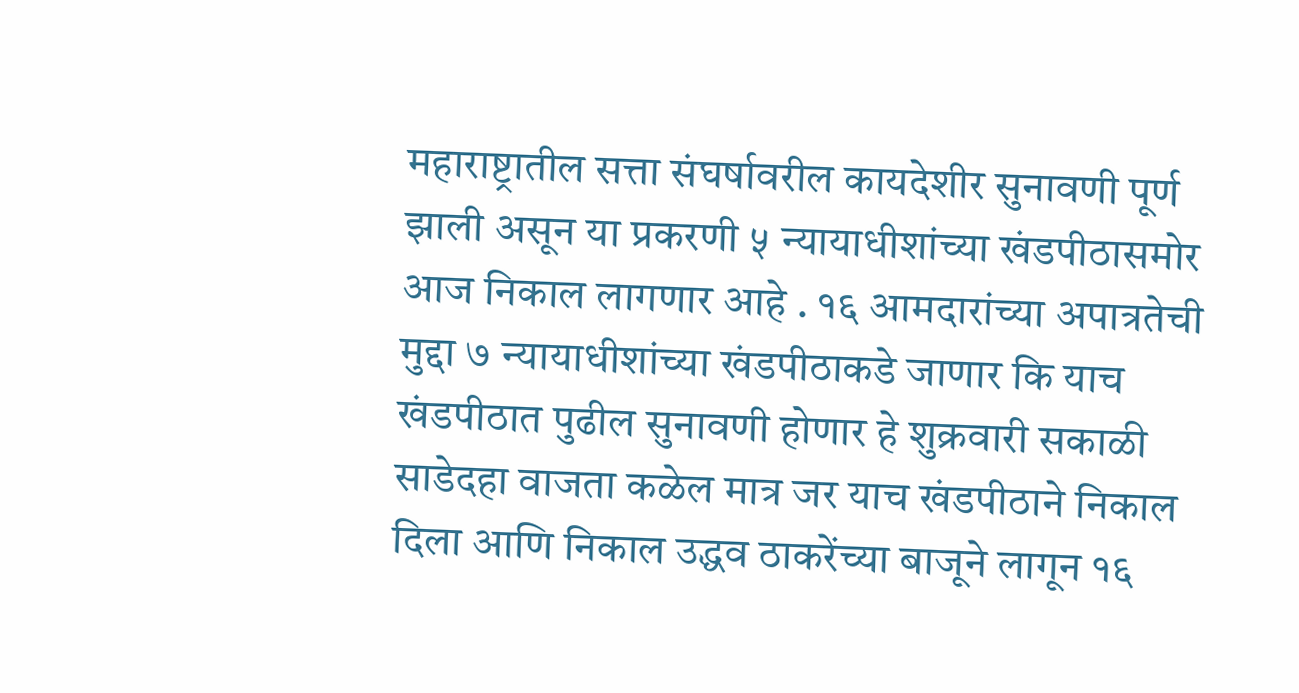महाराष्ट्रातील सत्ता संघर्षावरील कायदेशीर सुनावणी पूर्ण झाली असून या प्रकरणी ५ न्यायाधीशांच्या खंडपीठासमोर आज निकाल लागणार आहे . १६ आमदारांच्या अपात्रतेची मुद्दा ७ न्यायाधीशांच्या खंडपीठाकडे जाणार कि याच खंडपीठात पुढील सुनावणी होणार हे शुक्रवारी सकाळी साडेदहा वाजता कळेल मात्र जर याच खंडपीठाने निकाल दिला आणि निकाल उद्धव ठाकरेंच्या बाजूने लागून १६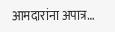आमदारांना अपात्र…